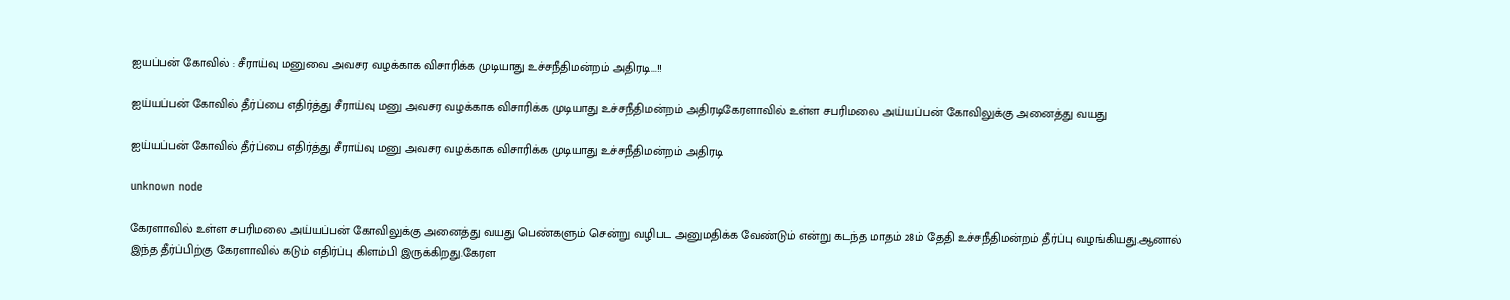ஐயப்பன் கோவில் : சீராய்வு மனுவை அவசர வழக்காக விசாரிக்க முடியாது உச்சநீதிமன்றம் அதிரடி...!!

ஐய்யப்பன் கோவில் தீர்ப்பை எதிர்த்து சீராய்வு மனு அவசர வழக்காக விசாரிக்க முடியாது உச்சநீதிமன்றம் அதிரடிகேரளாவில் உள்ள சபரிமலை அய்யப்பன் கோவிலுக்கு அனைத்து வயது

ஐய்யப்பன் கோவில் தீர்ப்பை எதிர்த்து சீராய்வு மனு அவசர வழக்காக விசாரிக்க முடியாது உச்சநீதிமன்றம் அதிரடி

unknown node

கேரளாவில் உள்ள சபரிமலை அய்யப்பன் கோவிலுக்கு அனைத்து வயது பெண்களும் சென்று வழிபட அனுமதிக்க வேண்டும் என்று கடந்த மாதம் 28ம் தேதி உச்சநீதிமன்றம் தீர்ப்பு வழங்கியது.ஆனால் இந்த தீர்ப்பிற்கு கேரளாவில் கடும் எதிர்ப்பு கிளம்பி இருக்கிறது.கேரள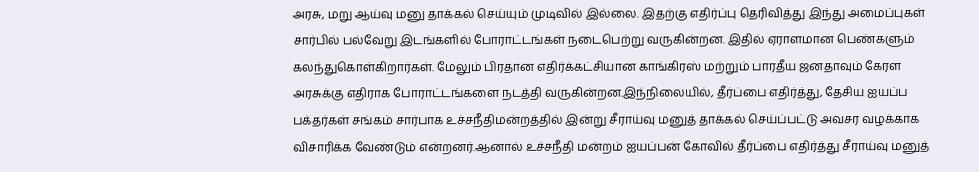அரசு, மறு ஆய்வு மனு தாக்கல் செய்யும் முடிவில் இல்லை. இதற்கு எதிர்ப்பு தெரிவித்து இந்து அமைப்புகள் சார்பில் பல்வேறு இடங்களில் போராட்டங்கள் நடைபெற்று வருகின்றன. இதில் ஏராளமான பெண்களும் கலந்துகொள்கிறார்கள். மேலும் பிரதான எதிர்க்கட்சியான காங்கிரஸ் மற்றும் பாரதீய ஜனதாவும் கேரள அரசுக்கு எதிராக போராட்டங்களை நடத்தி வருகின்றன.இந்நிலையில், தீர்ப்பை எதிர்த்து, தேசிய ஐயப்ப பக்தர்கள் சங்கம் சார்பாக உச்சநீதிமன்றத்தில் இன்று சீராய்வு மனுத் தாக்கல் செய்ப்பட்டு அவசர வழக்காக விசாரிக்க வேண்டும் என்றனர்.ஆனால் உச்சநீதி மன்றம் ஐயப்பன் கோவில் தீர்ப்பை எதிர்த்து சீராய்வு மனுத்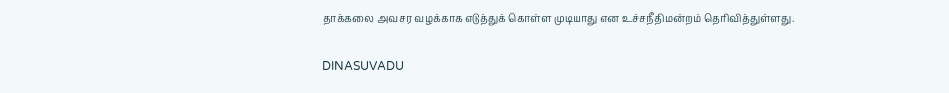தாக்கலை அவசர வழக்காக எடுத்துக் கொள்ள முடியாது என உச்சநீதிமன்றம் தெரிவித்துள்ளது.

DINASUVADU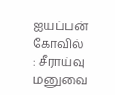ஐயப்பன் கோவில் : சீராய்வு மனுவை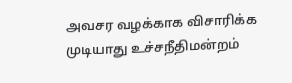அவசர வழக்காக விசாரிக்க முடியாது உச்சநீதிமன்றம்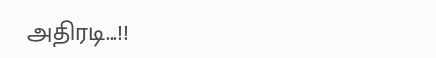அதிரடி...!!